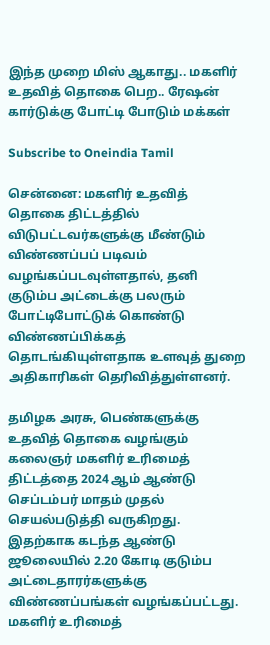இந்த முறை மிஸ் ஆகாது.. மகளிர் உதவித் தொகை பெற.. ரேஷன் கார்டுக்கு போட்டி போடும் மக்கள்

Subscribe to Oneindia Tamil

சென்னை: மகளிர் உதவித் தொகை திட்டத்தில் விடுபட்டவர்களுக்கு மீண்டும் விண்ணப்பப் படிவம் வழங்கப்படவுள்ளதால், தனி குடும்ப அட்டைக்கு பலரும் போட்டிபோட்டுக் கொண்டு விண்ணப்பிக்கத் தொடங்கியுள்ளதாக உளவுத் துறை அதிகாரிகள் தெரிவித்துள்ளனர்.

தமிழக அரசு, பெண்களுக்கு உதவித் தொகை வழங்கும் கலைஞர் மகளிர் உரிமைத் திட்டத்தை 2024 ஆம் ஆண்டு செப்டம்பர் மாதம் முதல் செயல்படுத்தி வருகிறது. இதற்காக கடந்த ஆண்டு ஜூலையில் 2.20 கோடி குடும்ப அட்டைதாரர்களுக்கு விண்ணப்பங்கள் வழங்கப்பட்டது. மகளிர் உரிமைத்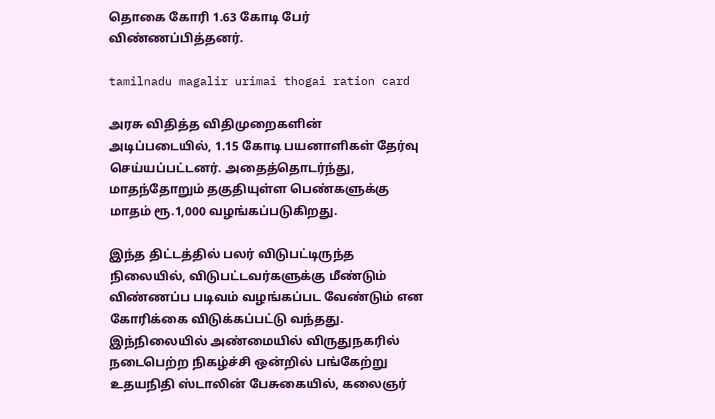தொகை கோரி 1.63 கோடி பேர் விண்ணப்பித்தனர்.

tamilnadu magalir urimai thogai ration card

அரசு விதித்த விதிமுறைகளின் அடிப்படையில், 1.15 கோடி பயனாளிகள் தேர்வு செய்யப்பட்டனர். அதைத்தொடர்ந்து, மாதந்தோறும் தகுதியுள்ள பெண்களுக்கு மாதம் ரூ.1,000 வழங்கப்படுகிறது.

இந்த திட்டத்தில் பலர் விடுபட்டிருந்த நிலையில், விடுபட்டவர்களுக்கு மீண்டும் விண்ணப்ப படிவம் வழங்கப்பட வேண்டும் என கோரிக்கை விடுக்கப்பட்டு வந்தது. இந்நிலையில் அண்மையில் விருதுநகரில் நடைபெற்ற நிகழ்ச்சி ஒன்றில் பங்கேற்று உதயநிதி ஸ்டாலின் பேசுகையில், கலைஞர்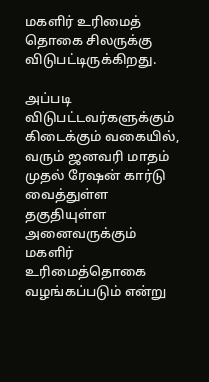மகளிர் உரிமைத் தொகை சிலருக்கு விடுபட்டிருக்கிறது.

அப்படி விடுபட்டவர்களுக்கும் கிடைக்கும் வகையில், வரும் ஜனவரி மாதம் முதல் ரேஷன் கார்டு வைத்துள்ள தகுதியுள்ள அனைவருக்கும் மகளிர் உரிமைத்தொகை வழங்கப்படும் என்று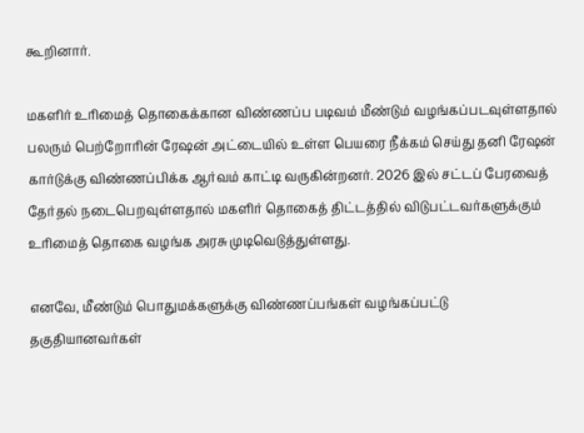கூறினார்.

மகளிர் உரிமைத் தொகைக்கான விண்ணப்ப படிவம் மீண்டும் வழங்கப்படவுள்ளதால் பலரும் பெற்றோரின் ரேஷன் அட்டையில் உள்ள பெயரை நீக்கம் செய்து தனி ரேஷன் கார்டுக்கு விண்ணப்பிக்க ஆர்வம் காட்டி வருகின்றனர். 2026 இல் சட்டப் பேரவைத் தேர்தல் நடைபெறவுள்ளதால் மகளிர் தொகைத் திட்டத்தில் விடுபட்டவர்களுக்கும் உரிமைத் தொகை வழங்க அரசு முடிவெடுத்துள்ளது.

எனவே, மீண்டும் பொதுமக்களுக்கு விண்ணப்பங்கள் வழங்கப்பட்டு தகுதியானவர்கள்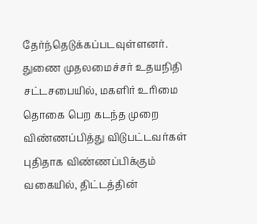தேர்ந்தெடுக்கப்படவுள்ளனர். துணை முதலமைச்சர் உதயநிதி சட்டசபையில், மகளிர் உரிமை தொகை பெற கடந்த முறை விண்ணப்பித்து விடுபட்டவர்கள் புதிதாக விண்ணப்பிக்கும் வகையில், திட்டத்தின்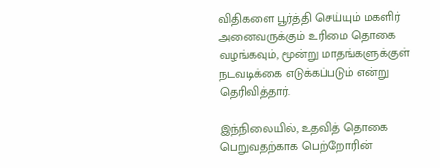விதிகளை பூர்த்தி செய்யும் மகளிர் அனைவருக்கும் உரிமை தொகை வழங்கவும், மூன்று மாதங்களுக்குள் நடவடிக்கை எடுக்கப்படும் என்று தெரிவித்தார்.

இந்நிலையில், உதவித் தொகை பெறுவதற்காக பெற்றோரின்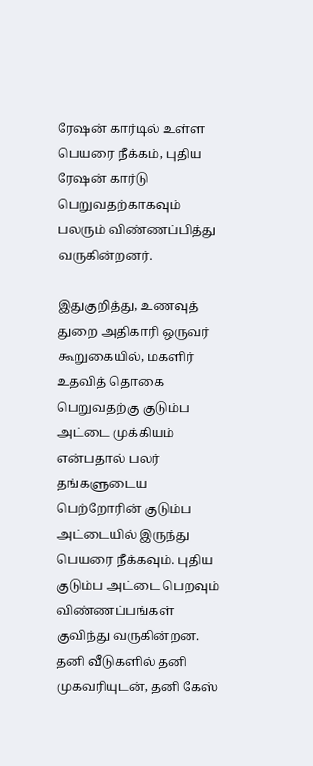ரேஷன் கார்டில் உள்ள பெயரை நீக்கம், புதிய ரேஷன் கார்டு பெறுவதற்காகவும் பலரும் விண்ணப்பித்து வருகின்றனர்.

இதுகுறித்து, உணவுத் துறை அதிகாரி ஒருவர் கூறுகையில், மகளிர் உதவித் தொகை பெறுவதற்கு குடும்ப அட்டை முக்கியம் என்பதால் பலர் தங்களுடைய பெற்றோரின் குடும்ப அட்டையில் இருந்து பெயரை நீக்கவும். புதிய குடும்ப அட்டை பெறவும் விண்ணப்பங்கள் குவிந்து வருகின்றன. தனி வீடுகளில் தனி முகவரியுடன், தனி கேஸ்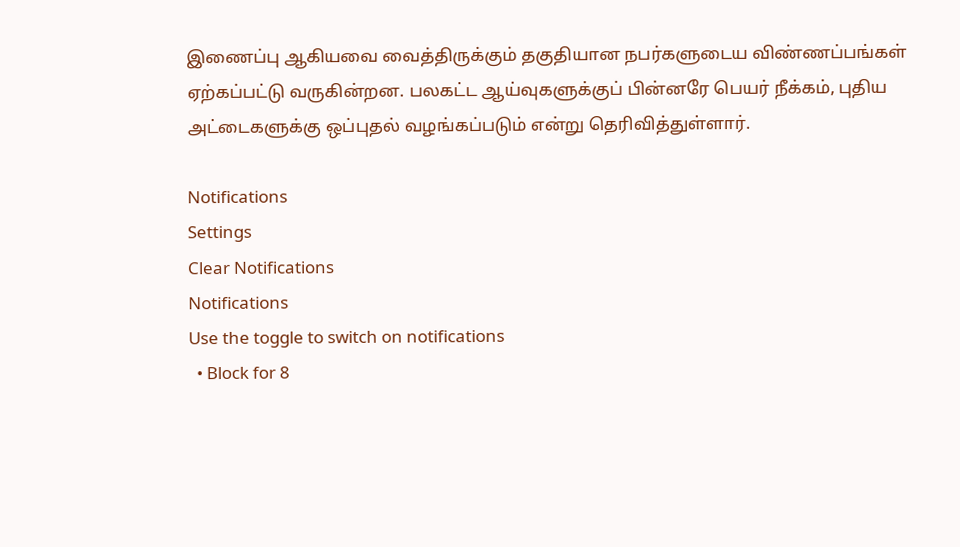இணைப்பு ஆகியவை வைத்திருக்கும் தகுதியான நபர்களுடைய விண்ணப்பங்கள் ஏற்கப்பட்டு வருகின்றன. பலகட்ட ஆய்வுகளுக்குப் பின்னரே பெயர் நீக்கம், புதிய அட்டைகளுக்கு ஒப்புதல் வழங்கப்படும் என்று தெரிவித்துள்ளார்.

Notifications
Settings
Clear Notifications
Notifications
Use the toggle to switch on notifications
  • Block for 8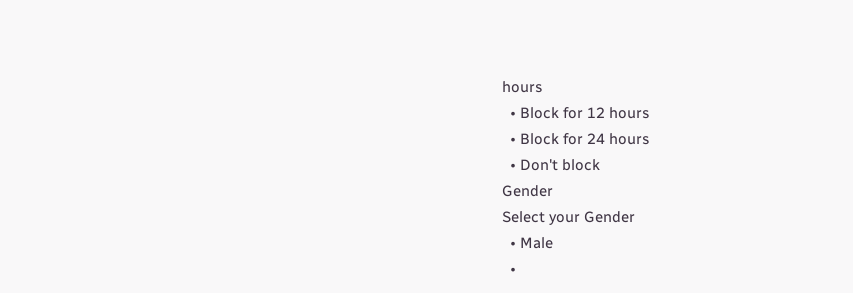hours
  • Block for 12 hours
  • Block for 24 hours
  • Don't block
Gender
Select your Gender
  • Male
  •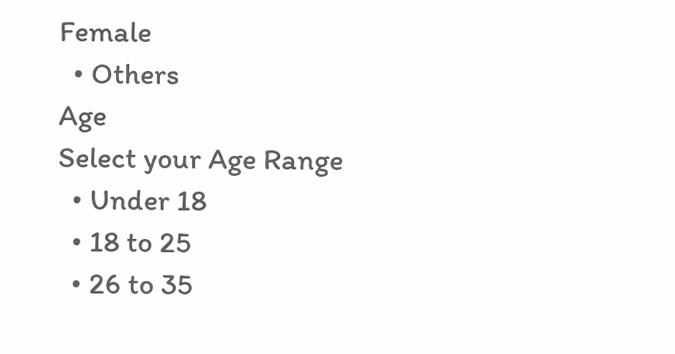Female
  • Others
Age
Select your Age Range
  • Under 18
  • 18 to 25
  • 26 to 35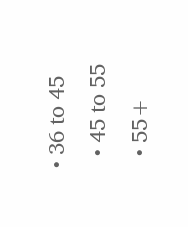• 36 to 45
  • 45 to 55
  • 55+